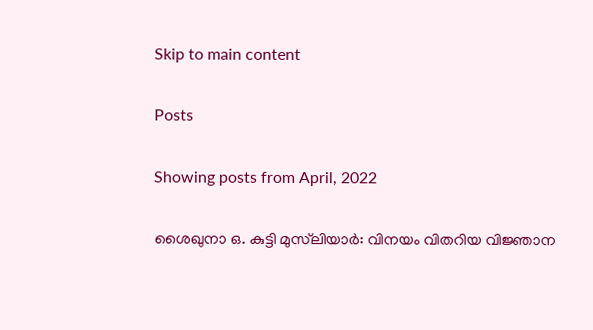Skip to main content

Posts

Showing posts from April, 2022

ശൈഖുനാ ഒ. കുട്ടി മുസ്‌ലിയാർ: വിനയം വിതറിയ വിജ്ഞാന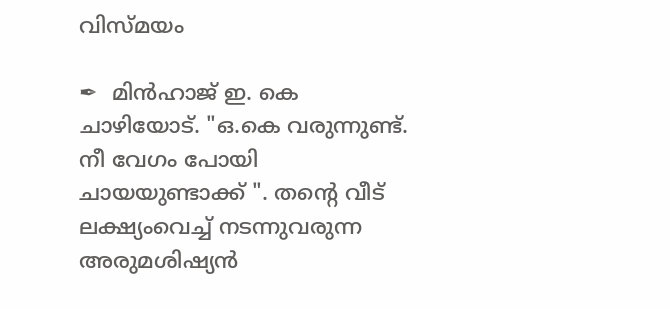വിസ്മയം

✒  മിൻഹാജ് ഇ. കെ ചാഴിയോട്. "ഒ.കെ വരുന്നുണ്ട്. നീ വേഗം പോയി ചായയുണ്ടാക്ക് ". തന്റെ വീട് ലക്ഷ്യംവെച്ച് നടന്നുവരുന്ന അരുമശിഷ്യൻ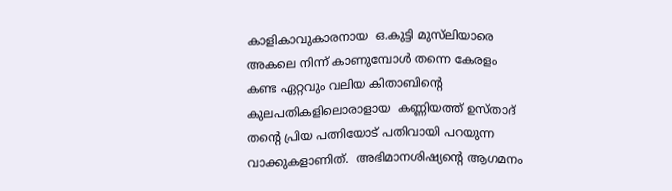കാളികാവുകാരനായ  ഒ.കുട്ടി മുസ്‌ലിയാരെ അകലെ നിന്ന് കാണുമ്പോൾ തന്നെ കേരളം കണ്ട ഏറ്റവും വലിയ കിതാബിന്റെ  കുലപതികളിലൊരാളായ  കണ്ണിയത്ത് ഉസ്താദ് തന്റെ പ്രിയ പത്നിയോട് പതിവായി പറയുന്ന വാക്കുകളാണിത്.  അഭിമാനശിഷ്യന്റെ ആഗമനം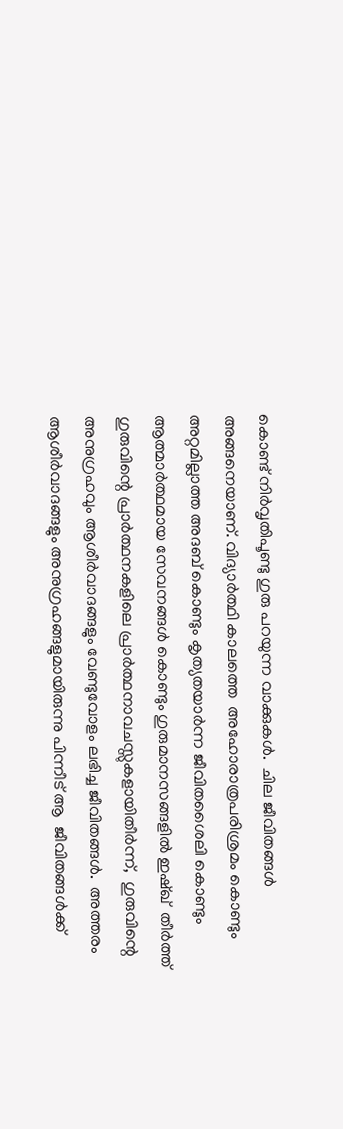കൊണ്ട് നിർവൃതിപൂണ്ടു ഗുരു പറയുന്ന വാക്കുകൾ.  ചില ജീവിതങ്ങൾ അങ്ങനെയാണ്. വിദ്യാർത്ഥി കാലത്തെ  അഹോരാത്രപരിശ്രമം കൊണ്ടും അറ്റമില്ലാത്ത അദബ് കൊണ്ടും കൃത്യതയാർന്ന ജീവിതശൈലി കൊണ്ടും ആത്മാർത്ഥമായ സേവനങ്ങൾ കൊണ്ടും ഗുരുമാനസങ്ങളിൽ ഇഷ്ഖ്  തീർത്ത് ഗുരുവിന്റെ പ്രാർത്ഥനകളിലെ പ്രാർത്ഥനാവചസ്സുകളായിതീർന്ന്,  ഗുരുവിന്റെ അനുഗ്രഹവും ആശീർവാദങ്ങളും വേണ്ടുവോളം ലഭിച്ച ജീവിതങ്ങൾ.  അത്തരം ആശീർവാദങ്ങളും അനുഗ്രഹങ്ങളുമായിരുന്നു പിന്നീട് ആ  ജീവിതങ്ങൾക്ക്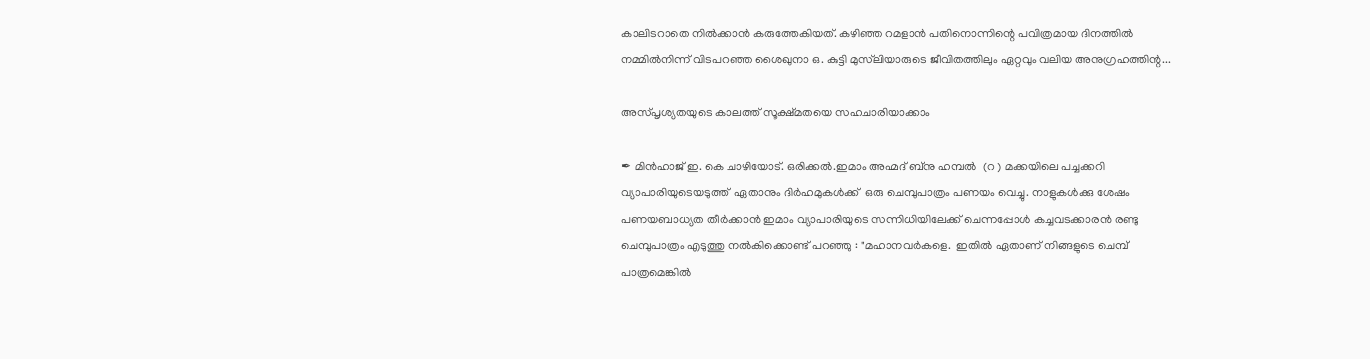കാലിടറാതെ നിൽക്കാൻ കരുത്തേകിയത്. കഴിഞ്ഞ റമളാൻ പതിനൊന്നിന്റെ പവിത്രമായ ദിനത്തിൽ നമ്മിൽനിന്ന് വിടപറഞ്ഞ ശൈഖുനാ ഒ. കുട്ടി മുസ്‌ലിയാരുടെ ജീവിതത്തിലും ഏറ്റവും വലിയ അനുഗ്രഹത്തിന്റ...

അസ്പൃശ്യതയുടെ കാലത്ത് സൂക്ഷ്മതയെ സഹചാരിയാക്കാം

✒ മിൻഹാജ് ഇ. കെ ചാഴിയോട്. ഒരിക്കൽ.ഇമാം അഹ്മദ് ബ്നു ഹമ്പൽ  (റ ) മക്കയിലെ പച്ചക്കറി വ്യാപാരിയുടെയടുത്ത്  ഏതാനും ദിർഹമുകൾക്ക്  ഒരു ചെമ്പുപാത്രം പണയം വെച്ചു. നാളുകൾക്കു ശേഷം പണയബാധ്യത തീർക്കാൻ ഇമാം വ്യാപാരിയുടെ സന്നിധിയിലേക്ക് ചെന്നപ്പോൾ കച്ചവടക്കാരൻ രണ്ടു ചെമ്പുപാത്രം എടുത്തു നൽകിക്കൊണ്ട് പറഞ്ഞു : "മഹാനവർകളെ.  ഇതിൽ ഏതാണ് നിങ്ങളുടെ ചെമ്പ് പാത്രമെങ്കിൽ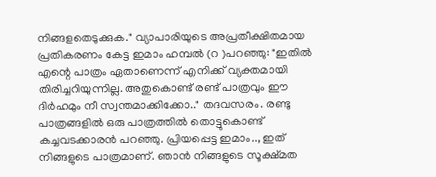നിങ്ങളതെടുക്കുക." വ്യാപാരിയുടെ അപ്രതീക്ഷിതമായ പ്രതികരണം കേട്ട ഇമാം ഹമ്പൽ (റ )പറഞ്ഞു: "ഇതിൽ എന്റെ പാത്രം ഏതാണെന്ന് എനിക്ക് വ്യക്തമായി തിരിച്ചറിയുന്നില്ല. അതുകൊണ്ട് രണ്ട് പാത്രവും ഈ ദിർഹമും നീ സ്വന്തമാക്കിക്കോ.." തദവസരം. രണ്ടു പാത്രങ്ങളിൽ ഒരു പാത്രത്തിൽ തൊട്ടുകൊണ്ട് കച്ചവടക്കാരൻ പറഞ്ഞു. പ്രിയപ്പെട്ട ഇമാം.., ഇത്  നിങ്ങളുടെ പാത്രമാണ്. ഞാൻ നിങ്ങളുടെ സൂക്ഷ്മത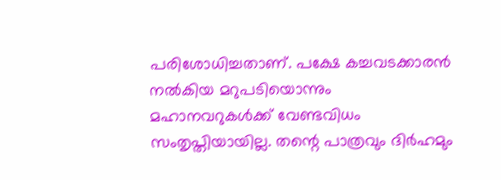പരിശോധിച്ചതാണ്. പക്ഷേ കച്ചവടക്കാരൻ നൽകിയ മറുപടിയൊന്നും മഹാനവറുകൾക്ക് വേണ്ടവിധം സംതൃപ്തിയായില്ല. തന്റെ പാത്രവും ദിർഹമും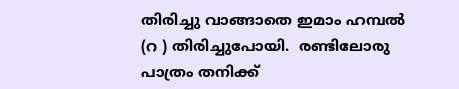തിരിച്ചു വാങ്ങാതെ ഇമാം ഹമ്പൽ (റ ) തിരിച്ചുപോയി.  രണ്ടിലോരു പാത്രം തനിക്ക്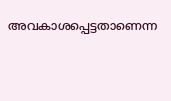അവകാശപ്പെട്ടതാണെന്ന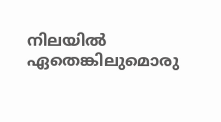നിലയിൽ ഏതെങ്കിലുമൊരു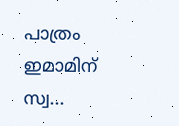പാത്രം ഇമാമിന് സ്വ...